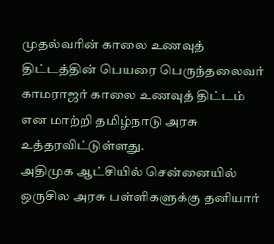முதல்வரின் காலை உணவுத் திட்டத்தின் பெயரை பெருந்தலைவர் காமராஜர் காலை உணவுத் திட்டம் என மாற்றி தமிழ்நாடு அரசு உத்தரவிட்டுள்ளது.
அதிமுக ஆட்சியில் சென்னையில் ஒருசில அரசு பள்ளிகளுக்கு தனியார்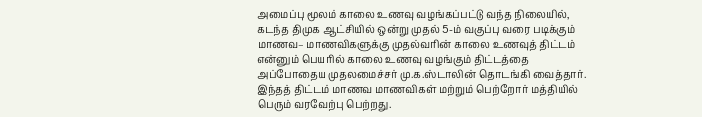அமைப்பு மூலம் காலை உணவு வழங்கப்பட்டு வந்த நிலையில், கடந்த திமுக ஆட்சியில் ஒன்று முதல் 5-ம் வகுப்பு வரை படிக்கும் மாணவ– மாணவிகளுக்கு முதல்வரின் காலை உணவுத் திட்டம் என்னும் பெயரில் காலை உணவு வழங்கும் திட்டத்தை அப்போதைய முதலமைச்சர் மு.க.ஸ்டாலின் தொடங்கி வைத்தார்.
இந்தத் திட்டம் மாணவ மாணவிகள் மற்றும் பெற்றோர் மத்தியில் பெரும் வரவேற்பு பெற்றது.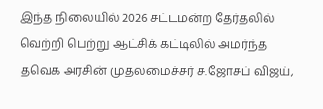இந்த நிலையில் 2026 சட்டமன்ற தேர்தலில் வெற்றி பெற்று ஆட்சிக் கட்டிலில் அமர்ந்த தவெக அரசின் முதலமைச்சர் ச.ஜோசப் விஜய்,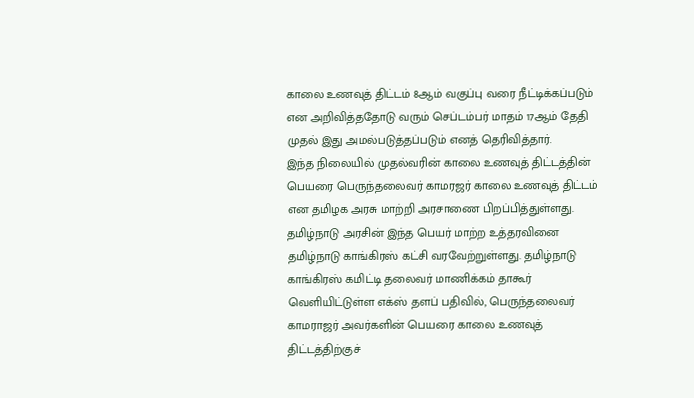காலை உணவுத் திட்டம் 8ஆம் வகுப்பு வரை நீட்டிக்கப்படும் என அறிவித்ததோடு வரும் செப்டம்பர் மாதம் 17ஆம் தேதி முதல் இது அமல்படுத்தப்படும் எனத் தெரிவித்தார்.
இந்த நிலையில் முதல்வரின் காலை உணவுத் திட்டத்தின் பெயரை பெருந்தலைவர் காமரஜர் காலை உணவுத் திட்டம் என தமிழக அரசு மாற்றி அரசாணை பிறப்பித்துள்ளது.
தமிழ்நாடு அரசின் இந்த பெயர் மாற்ற உத்தரவினை தமிழ்நாடு காங்கிரஸ் கட்சி வரவேற்றுள்ளது. தமிழ்நாடு காங்கிரஸ் கமிட்டி தலைவர் மாணிக்கம் தாகூர் வெளியிட்டுள்ள எக்ஸ் தளப் பதிவில், பெருந்தலைவர் காமராஜர் அவர்களின் பெயரை காலை உணவுத் திட்டத்திற்குச்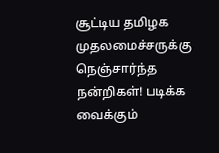சூட்டிய தமிழக முதலமைச்சருக்கு நெஞ்சார்ந்த நன்றிகள்! படிக்க வைக்கும்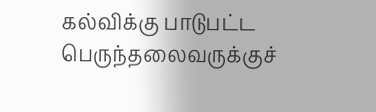கல்விக்கு பாடுபட்ட பெருந்தலைவருக்குச்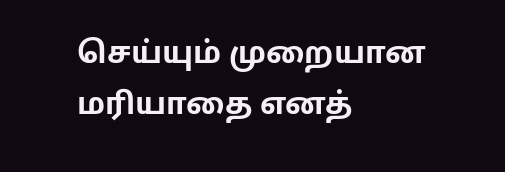செய்யும் முறையான மரியாதை எனத்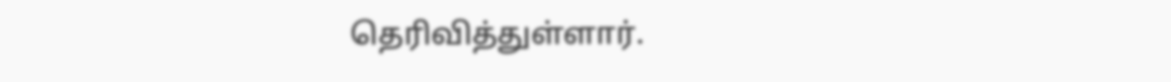தெரிவித்துள்ளார்.